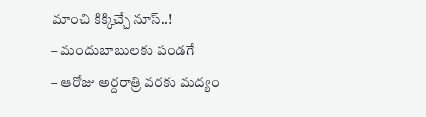మాంచి కిక్కిచ్చే నూస్..!
– మందుబాబులకు పండగే
– ఆరోజు అర్దరాత్రి వరకు మద్యం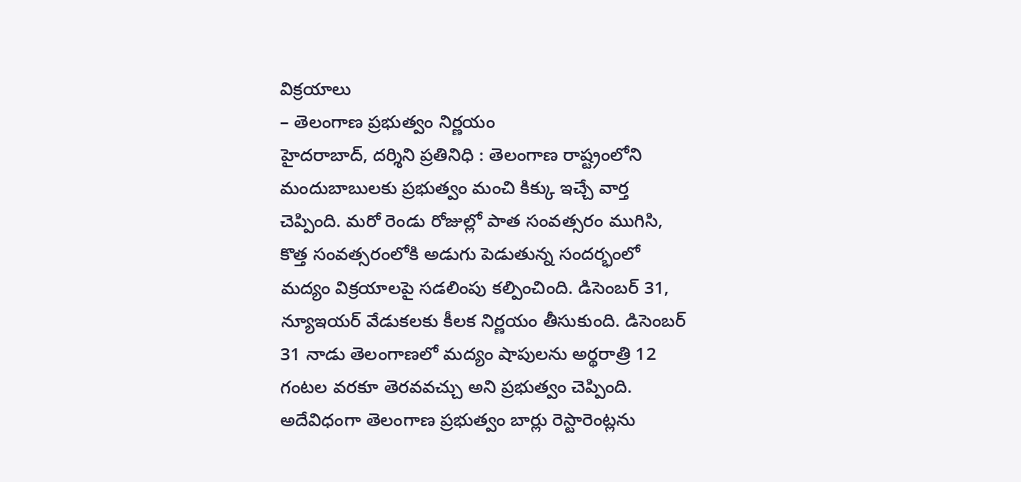విక్రయాలు
– తెలంగాణ ప్రభుత్వం నిర్ణయం
హైదరాబాద్, దర్శిని ప్రతినిధి : తెలంగాణ రాష్ట్రంలోని మందుబాబులకు ప్రభుత్వం మంచి కిక్కు ఇచ్చే వార్త చెప్పింది. మరో రెండు రోజుల్లో పాత సంవత్సరం ముగిసి, కొత్త సంవత్సరంలోకి అడుగు పెడుతున్న సందర్భంలో మద్యం విక్రయాలపై సడలింపు కల్పించింది. డిసెంబర్ 31, న్యూఇయర్ వేడుకలకు కీలక నిర్ణయం తీసుకుంది. డిసెంబర్ 31 నాడు తెలంగాణలో మద్యం షాపులను అర్థరాత్రి 12 గంటల వరకూ తెరవవచ్చు అని ప్రభుత్వం చెప్పింది. అదేవిధంగా తెలంగాణ ప్రభుత్వం బార్లు రెస్టారెంట్లను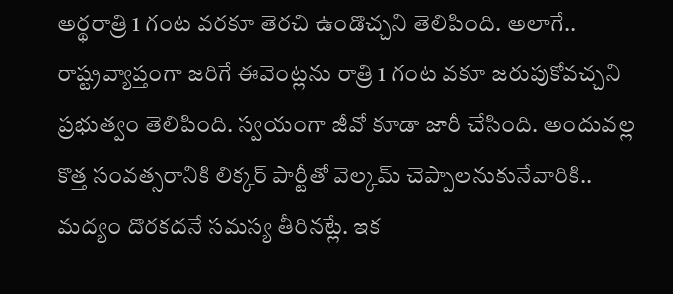అర్థరాత్రి 1 గంట వరకూ తెరచి ఉండొచ్చని తెలిపింది. అలాగే.. రాష్ట్రవ్యాప్తంగా జరిగే ఈవెంట్లను రాత్రి 1 గంట వకూ జరుపుకోవచ్చని ప్రభుత్వం తెలిపింది. స్వయంగా జీవో కూడా జారీ చేసింది. అందువల్ల కొత్త సంవత్సరానికి లిక్కర్ పార్టీతో వెల్కమ్ చెప్పాలనుకునేవారికి.. మద్యం దొరకదనే సమస్య తీరినట్లే. ఇక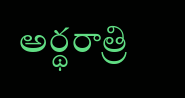అర్థరాత్రి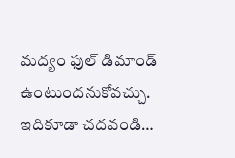మద్యం ఫుల్ డిమాండ్ ఉంటుందనుకోవచ్చు.
ఇదికూడా చదవండి…